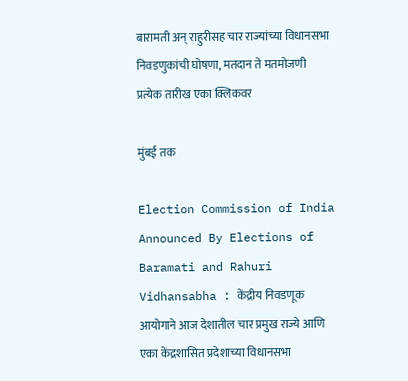बारामती अन् राहुरीसह चार राज्यांच्या विधानसभा निवडणुकांची घोषणा, मतदान ते मतमोजणी प्रत्येक तारीख एका क्लिकवर

मुंबई तक

Election Commission of India Announced By Elections of Baramati and Rahuri Vidhansabha : केंद्रीय निवडणूक आयोगाने आज देशातील चार प्रमुख राज्ये आणि एका केंद्रशासित प्रदेशाच्या विधानसभा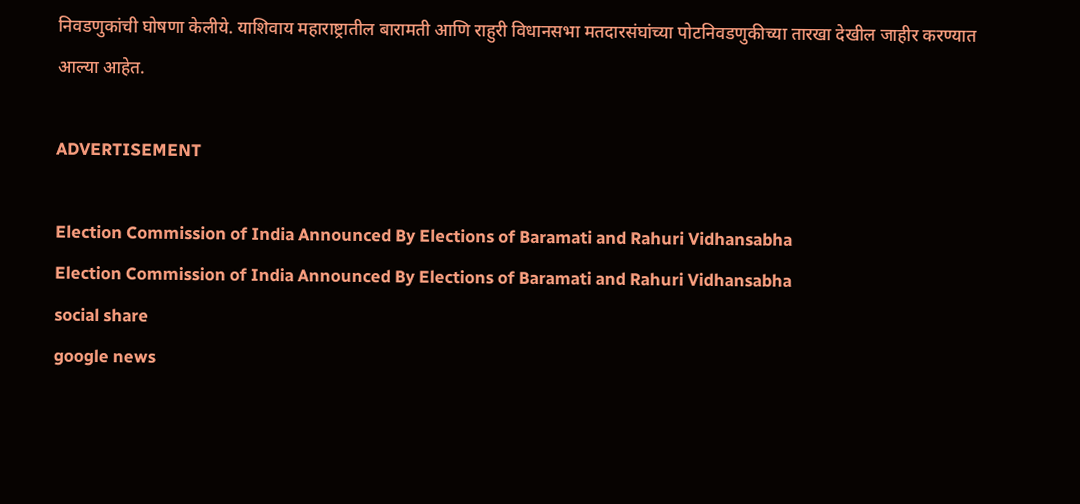निवडणुकांची घोषणा केलीये. याशिवाय महाराष्ट्रातील बारामती आणि राहुरी विधानसभा मतदारसंघांच्या पोटनिवडणुकीच्या तारखा देखील जाहीर करण्यात आल्या आहेत.

ADVERTISEMENT

Election Commission of India Announced By Elections of Baramati and Rahuri Vidhansabha
Election Commission of India Announced By Elections of Baramati and Rahuri Vidhansabha
social share
google news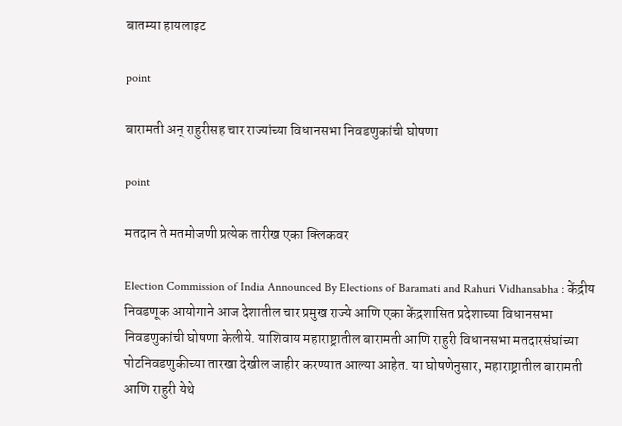बातम्या हायलाइट

point

बारामती अन् राहुरीसह चार राज्यांच्या विधानसभा निवडणुकांची घोषणा

point

मतदान ते मतमोजणी प्रत्येक तारीख एका क्लिकवर

Election Commission of India Announced By Elections of Baramati and Rahuri Vidhansabha : केंद्रीय निवडणूक आयोगाने आज देशातील चार प्रमुख राज्ये आणि एका केंद्रशासित प्रदेशाच्या विधानसभा निवडणुकांची घोषणा केलीये. याशिवाय महाराष्ट्रातील बारामती आणि राहुरी विधानसभा मतदारसंघांच्या पोटनिवडणुकीच्या तारखा देखील जाहीर करण्यात आल्या आहेत. या घोषणेनुसार, महाराष्ट्रातील बारामती आणि राहुरी येथे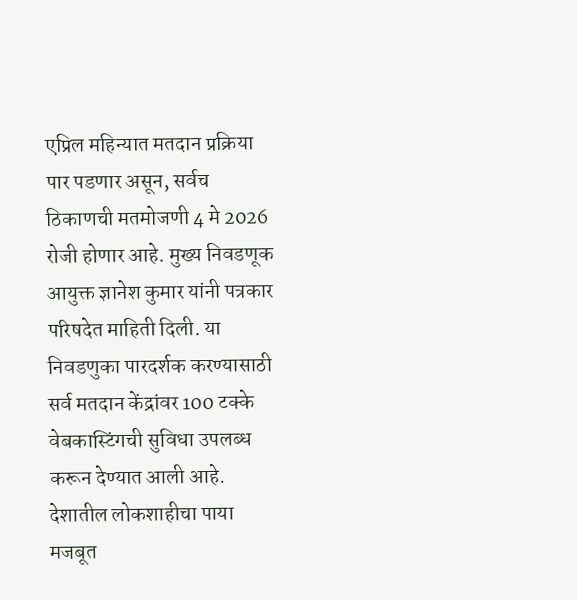एप्रिल महिन्यात मतदान प्रक्रिया पार पडणार असून, सर्वच ठिकाणची मतमोजणी 4 मे 2026 रोजी होणार आहे. मुख्य निवडणूक आयुक्त ज्ञानेश कुमार यांनी पत्रकार परिषदेत माहिती दिली. या निवडणुका पारदर्शक करण्यासाठी सर्व मतदान केंद्रांवर 100 टक्के वेबकास्टिंगची सुविधा उपलब्ध करून देण्यात आली आहे. देशातील लोकशाहीचा पाया मजबूत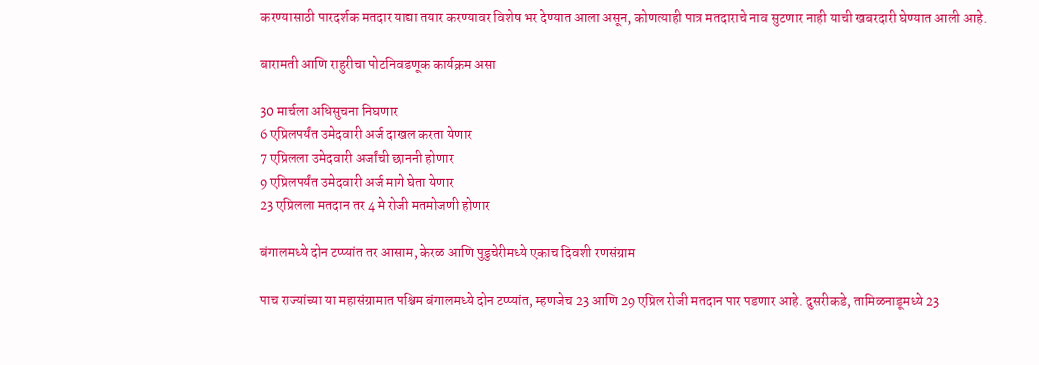करण्यासाठी पारदर्शक मतदार याद्या तयार करण्यावर विशेष भर देण्यात आला असून, कोणत्याही पात्र मतदाराचे नाव सुटणार नाही याची खबरदारी घेण्यात आली आहे.

बारामती आणि राहुरीचा पोटनिवडणूक कार्यक्रम असा

30 मार्चला अधिसुचना निघणार
6 एप्रिलपर्यंत उमेदवारी अर्ज दाखल करता येणार
7 एप्रिलला उमेदवारी अर्जांची छाननी होणार
9 एप्रिलपर्यंत उमेदवारी अर्ज मागे घेता येणार
23 एप्रिलला मतदान तर 4 मे रोजी मतमोजणी होणार

बंगालमध्ये दोन टप्प्यांत तर आसाम, केरळ आणि पुडुचेरीमध्ये एकाच दिवशी रणसंग्राम

पाच राज्यांच्या या महासंग्रामात पश्चिम बंगालमध्ये दोन टप्प्यांत, म्हणजेच 23 आणि 29 एप्रिल रोजी मतदान पार पडणार आहे. दुसरीकडे, तामिळनाडूमध्ये 23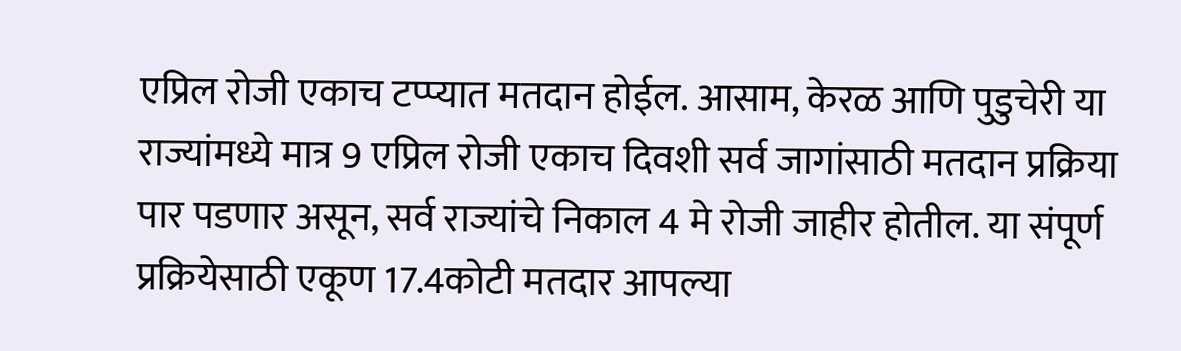एप्रिल रोजी एकाच टप्प्यात मतदान होईल. आसाम, केरळ आणि पुडुचेरी या राज्यांमध्ये मात्र 9 एप्रिल रोजी एकाच दिवशी सर्व जागांसाठी मतदान प्रक्रिया पार पडणार असून, सर्व राज्यांचे निकाल 4 मे रोजी जाहीर होतील. या संपूर्ण प्रक्रियेसाठी एकूण 17.4कोटी मतदार आपल्या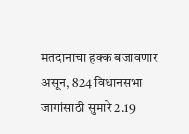मतदानाचा हक्क बजावणार असून, 824 विधानसभा जागांसाठी सुमारे 2.19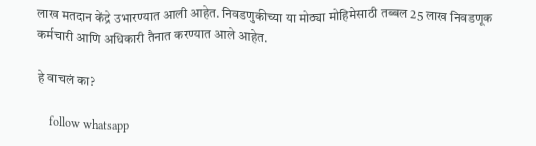लाख मतदान केंद्रे उभारण्यात आली आहेत. निवडणुकीच्या या मोठ्या मोहिमेसाठी तब्बल 25 लाख निवडणूक कर्मचारी आणि अधिकारी तैनात करण्यात आले आहेत.

हे वाचलं का?

    follow whatsapp